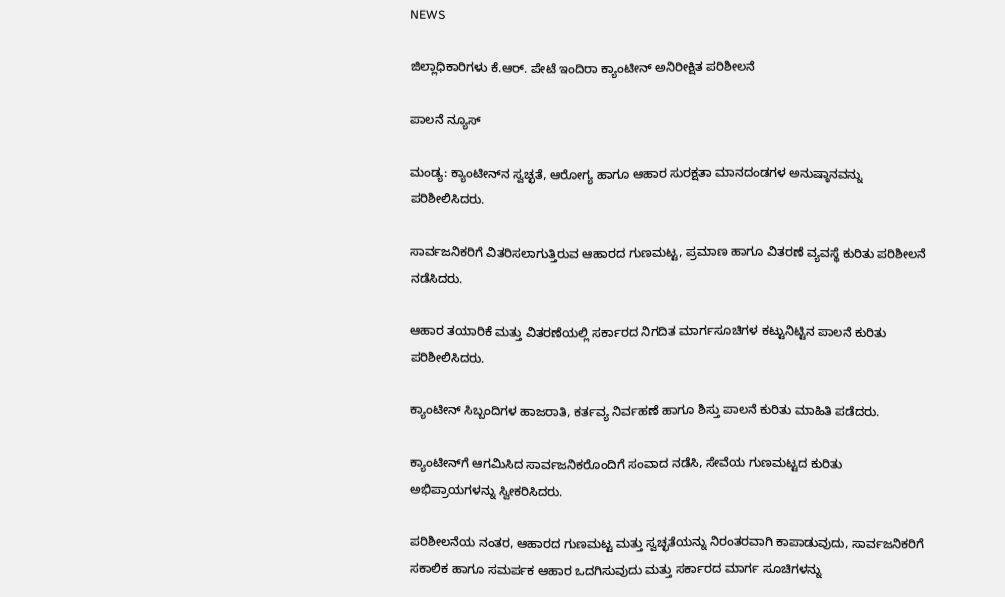NEWS

ಜಿಲ್ಲಾಧಿಕಾರಿಗಳು ಕೆ.ಆರ್. ಪೇಟೆ ಇಂದಿರಾ ಕ್ಯಾಂಟೀನ್ ಅನಿರೀಕ್ಷಿತ ಪರಿಶೀಲನೆ

ಪಾಲನೆ ನ್ಯೂಸ್

ಮಂಡ್ಯ: ಕ್ಯಾಂಟೀನ್‌ನ ಸ್ವಚ್ಛತೆ, ಆರೋಗ್ಯ ಹಾಗೂ ಆಹಾರ ಸುರಕ್ಷತಾ ಮಾನದಂಡಗಳ ಅನುಷ್ಠಾನವನ್ನು ಪರಿಶೀಲಿಸಿದರು.

ಸಾರ್ವಜನಿಕರಿಗೆ ವಿತರಿಸಲಾಗುತ್ತಿರುವ ಆಹಾರದ ಗುಣಮಟ್ಟ, ಪ್ರಮಾಣ ಹಾಗೂ ವಿತರಣೆ ವ್ಯವಸ್ಥೆ ಕುರಿತು ಪರಿಶೀಲನೆ ನಡೆಸಿದರು.

ಆಹಾರ ತಯಾರಿಕೆ ಮತ್ತು ವಿತರಣೆಯಲ್ಲಿ ಸರ್ಕಾರದ ನಿಗದಿತ ಮಾರ್ಗಸೂಚಿಗಳ ಕಟ್ಟುನಿಟ್ಟಿನ ಪಾಲನೆ ಕುರಿತು ಪರಿಶೀಲಿಸಿದರು.

ಕ್ಯಾಂಟೀನ್ ಸಿಬ್ಬಂದಿಗಳ ಹಾಜರಾತಿ, ಕರ್ತವ್ಯ ನಿರ್ವಹಣೆ ಹಾಗೂ ಶಿಸ್ತು ಪಾಲನೆ ಕುರಿತು ಮಾಹಿತಿ ಪಡೆದರು.

ಕ್ಯಾಂಟೀನ್‌ಗೆ ಆಗಮಿಸಿದ ಸಾರ್ವಜನಿಕರೊಂದಿಗೆ ಸಂವಾದ ನಡೆಸಿ, ಸೇವೆಯ ಗುಣಮಟ್ಟದ ಕುರಿತು ಅಭಿಪ್ರಾಯಗಳನ್ನು ಸ್ವೀಕರಿಸಿದರು.

ಪರಿಶೀಲನೆಯ ನಂತರ, ಆಹಾರದ ಗುಣಮಟ್ಟ ಮತ್ತು ಸ್ವಚ್ಛತೆಯನ್ನು ನಿರಂತರವಾಗಿ ಕಾಪಾಡುವುದು, ಸಾರ್ವಜನಿಕರಿಗೆ ಸಕಾಲಿಕ ಹಾಗೂ ಸಮರ್ಪಕ ಆಹಾರ ಒದಗಿಸುವುದು ಮತ್ತು ಸರ್ಕಾರದ ಮಾರ್ಗ ಸೂಚಿಗಳನ್ನು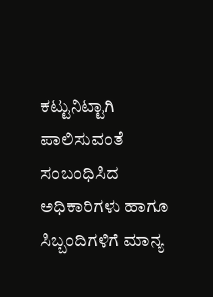ಕಟ್ಟುನಿಟ್ಟಾಗಿ ಪಾಲಿಸುವಂತೆ ಸಂಬಂಧಿಸಿದ ಅಧಿಕಾರಿಗಳು ಹಾಗೂ ಸಿಬ್ಬಂದಿಗಳಿಗೆ ಮಾನ್ಯ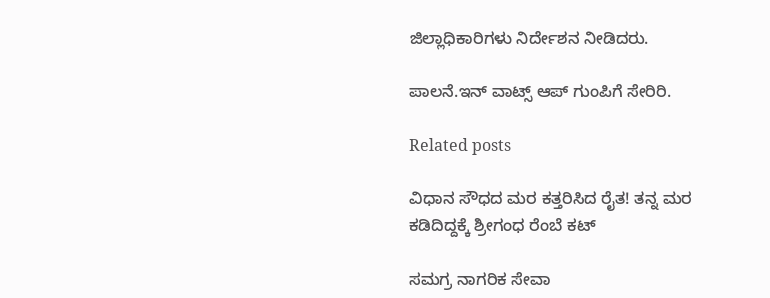ಜಿಲ್ಲಾಧಿಕಾರಿಗಳು ನಿರ್ದೇಶನ ನೀಡಿದರು.

ಪಾಲನೆ.ಇನ್‌ ವಾಟ್ಸ್‌ ಆಪ್‌ ಗುಂಪಿಗೆ ಸೇರಿರಿ.

Related posts

ವಿಧಾನ ಸೌಧದ ಮರ ಕತ್ತರಿಸಿದ ರೈತ! ತನ್ನ ಮರ ಕಡಿದಿದ್ದಕ್ಕೆ ಶ್ರೀಗಂಧ ರೆಂಬೆ ಕಟ್

ಸಮಗ್ರ ನಾಗರಿಕ ಸೇವಾ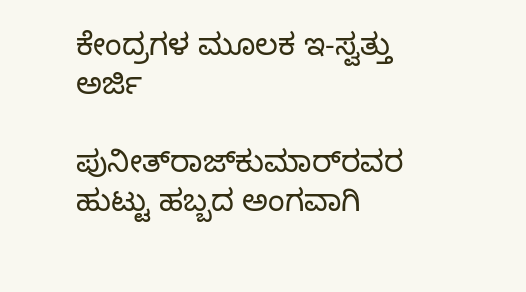ಕೇಂದ್ರಗಳ ಮೂಲಕ ಇ-ಸ್ವತ್ತು ಅರ್ಜಿ

ಪುನೀತ್‌ರಾಜ್‌ಕುಮಾರ್‌ರವರ ಹುಟ್ಟು ಹಬ್ಬದ ಅಂಗವಾಗಿ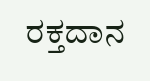ರಕ್ತದಾನ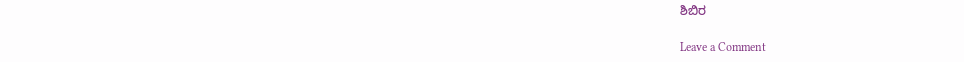ಶಿಬಿರ

Leave a Comment